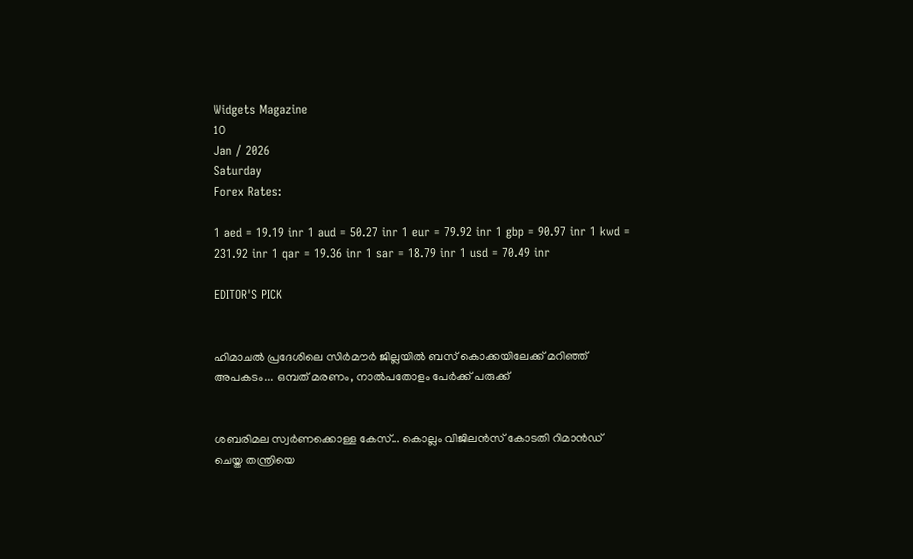Widgets Magazine
10
Jan / 2026
Saturday
Forex Rates:

1 aed = 19.19 inr 1 aud = 50.27 inr 1 eur = 79.92 inr 1 gbp = 90.97 inr 1 kwd = 231.92 inr 1 qar = 19.36 inr 1 sar = 18.79 inr 1 usd = 70.49 inr

EDITOR'S PICK


ഹിമാചൽ പ്രദേശിലെ സിർമൗർ ജില്ലയിൽ ബസ് കൊക്കയിലേക്ക് മറിഞ്ഞ് അപകടം... ഒമ്പത് മരണം, നാൽപതോളം പേർക്ക് പരുക്ക്


ശബരിമല സ്വര്‍ണക്കൊള്ള കേസ്... കൊല്ലം വിജിലന്‍സ് കോടതി റിമാന്‍ഡ് ചെയ്ത തന്ത്രിയെ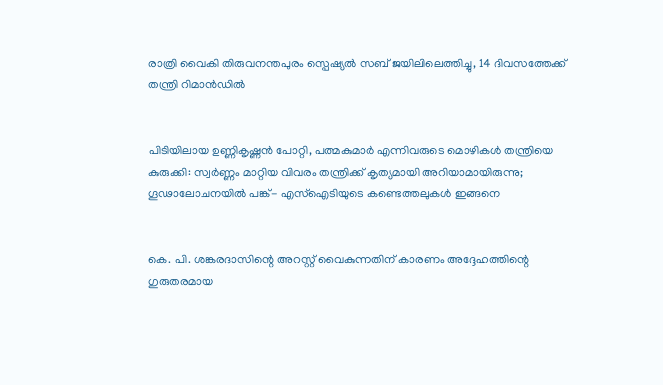രാത്രി വൈകി തിരുവനന്തപുരം സ്പെഷ്യൽ സബ് ജയിലിലെത്തിച്ചു, 14 ദിവസത്തേക്ക് തന്ത്രി റിമാന്‍ഡിൽ


പിടിയിലായ ഉണ്ണികൃഷ്ണൻ പോറ്റി, പത്മകുമാർ എന്നിവരുടെ മൊഴികൾ തന്ത്രിയെ കുരുക്കി: സ്വർണ്ണം മാറ്റിയ വിവരം തന്ത്രിക്ക് കൃത്യമായി അറിയാമായിരുന്നു; ഗൂഢാലോചനയിൽ പങ്ക്- എസ്ഐടിയുടെ കണ്ടെത്തലുകൾ ഇങ്ങനെ


കെ. പി. ശങ്കരദാസിന്റെ അറസ്റ്റ് വൈകുന്നതിന് കാരണം അദ്ദേഹത്തിന്റെ ഗുരുതരമായ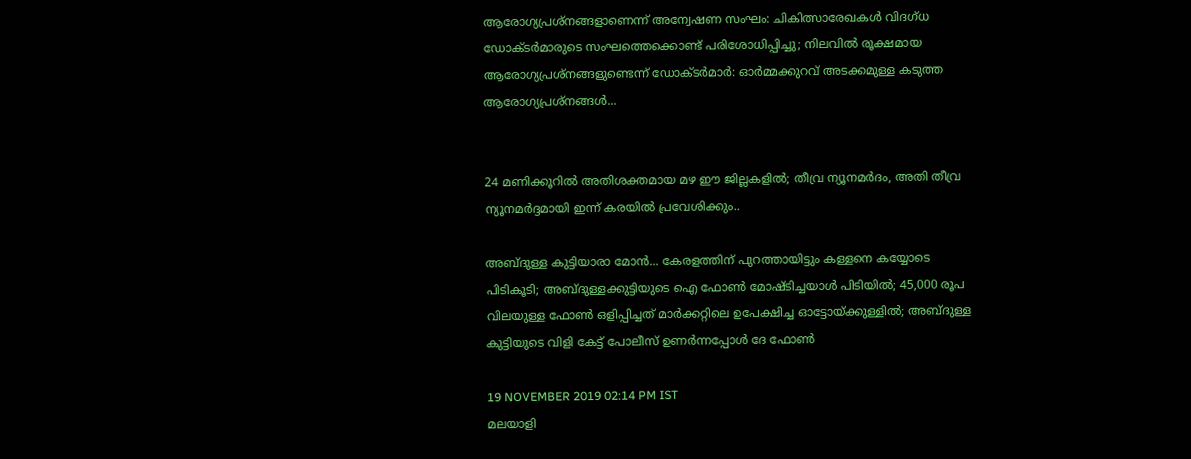ആരോഗ്യപ്രശ്നങ്ങളാണെന്ന് അന്വേഷണ സംഘം: ചികിത്സാരേഖകൾ വിദഗ്ധ ഡോക്ടർമാരുടെ സംഘത്തെക്കൊണ്ട് പരിശോധിപ്പിച്ചു; നിലവിൽ രൂക്ഷമായ ആരോഗ്യപ്രശ്നങ്ങളുണ്ടെന്ന് ഡോക്ടർമാർ: ഓർമ്മക്കുറവ് അടക്കമുള്ള കടുത്ത ആരോഗ്യപ്രശ്നങ്ങൾ...


24 മണിക്കൂറിൽ അതിശക്തമായ മഴ ഈ ജില്ലകളിൽ; തീവ്ര ന്യൂനമർദം, അതി തീവ്ര ന്യൂനമർദ്ദമായി ഇന്ന് കരയിൽ പ്രവേശിക്കും..

അബ്ദുള്ള കുട്ടിയാരാ മോന്‍... കേരളത്തിന് പുറത്തായിട്ടും കള്ളനെ കയ്യോടെ പിടികൂടി; അബ്ദുള്ളക്കുട്ടിയുടെ ഐ ഫോണ്‍ മോഷ്ടിച്ചയാള്‍ പിടിയില്‍; 45,000 രൂപ വിലയുള്ള ഫോണ്‍ ഒളിപ്പിച്ചത് മാര്‍ക്കറ്റിലെ ഉപേക്ഷിച്ച ഓട്ടോയ്ക്കുള്ളില്‍; അബ്ദുള്ള കുട്ടിയുടെ വിളി കേട്ട് പോലീസ് ഉണര്‍ന്നപ്പോള്‍ ദേ ഫോണ്‍

19 NOVEMBER 2019 02:14 PM IST
മലയാളി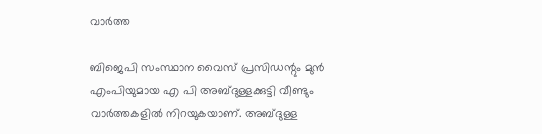വാര്‍ത്ത

ബിജെപി സംസ്ഥാന വൈസ് പ്രസിഡന്റും മുന്‍ എംപിയുമായ എ പി അബ്ദുള്ളക്കുട്ടി വീണ്ടും വാര്‍ത്തകളില്‍ നിറയുകയാണ്. അബ്ദുള്ള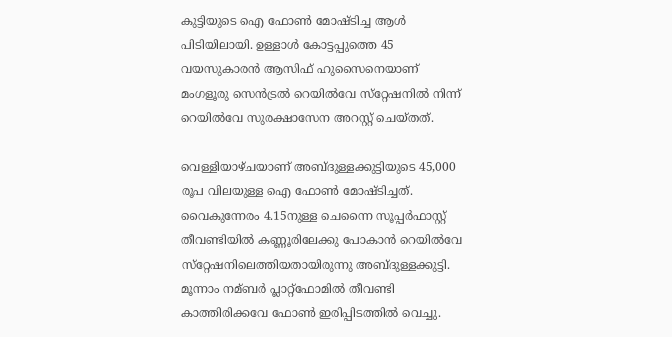കുട്ടിയുടെ ഐ ഫോണ്‍ മോഷ്ടിച്ച ആള്‍ പിടിയിലായി. ഉള്ളാള്‍ കോട്ടപ്പുത്തെ 45 വയസുകാരന്‍ ആസിഫ് ഹുസൈനെയാണ് മംഗളൂരു സെന്‍ട്രല്‍ റെയില്‍വേ സ്‌റ്റേഷനില്‍ നിന്ന് റെയില്‍വേ സുരക്ഷാസേന അറസ്റ്റ് ചെയ്തത്.

വെള്ളിയാഴ്ചയാണ് അബ്ദുള്ളക്കുട്ടിയുടെ 45,000 രൂപ വിലയുള്ള ഐ ഫോണ്‍ മോഷ്ടിച്ചത്. വൈകുന്നേരം 4.15നുള്ള ചെന്നൈ സൂപ്പര്‍ഫാസ്റ്റ് തീവണ്ടിയില്‍ കണ്ണൂരിലേക്കു പോകാന്‍ റെയില്‍വേ സ്‌റ്റേഷനിലെത്തിയതായിരുന്നു അബ്ദുള്ളക്കുട്ടി. മൂന്നാം നമ്ബര്‍ പ്ലാറ്റ്‌ഫോമില്‍ തീവണ്ടി കാത്തിരിക്കവേ ഫോണ്‍ ഇരിപ്പിടത്തില്‍ വെച്ചു.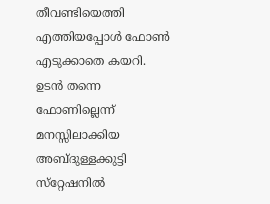തീവണ്ടിയെത്തി എത്തിയപ്പോള്‍ ഫോണ്‍ എടുക്കാതെ കയറി. ഉടന്‍ തന്നെ ഫോണില്ലെന്ന് മനസ്സിലാക്കിയ അബ്ദുള്ളക്കുട്ടി സ്‌റ്റേഷനില്‍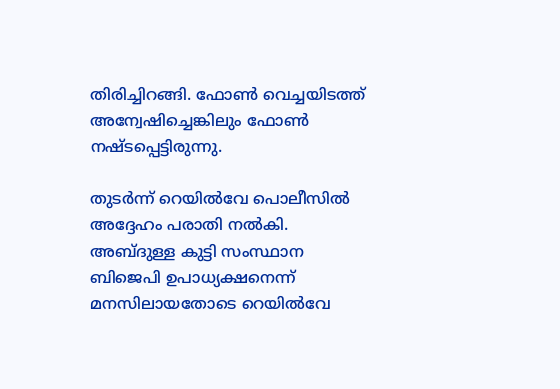തിരിച്ചിറങ്ങി. ഫോണ്‍ വെച്ചയിടത്ത് അന്വേഷിച്ചെങ്കിലും ഫോണ്‍ നഷ്ടപ്പെട്ടിരുന്നു.

തുടര്‍ന്ന് റെയില്‍വേ പൊലീസില്‍ അദ്ദേഹം പരാതി നല്‍കി. അബ്ദുള്ള കുട്ടി സംസ്ഥാന ബിജെപി ഉപാധ്യക്ഷനെന്ന് മനസിലായതോടെ റെയില്‍വേ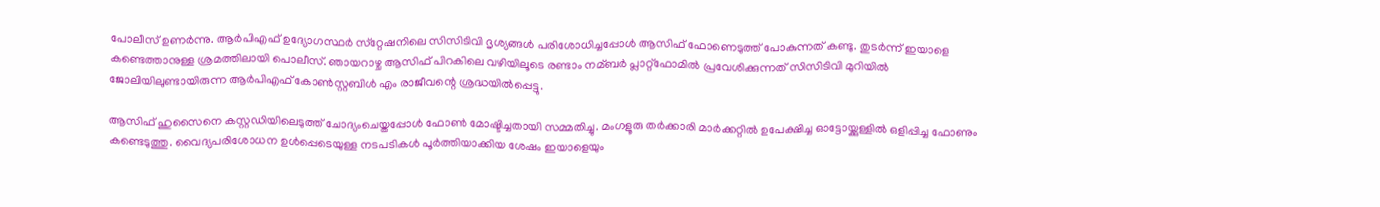പോലീസ് ഉണര്‍ന്നു. ആര്‍പിഎഫ് ഉദ്യോഗസ്ഥര്‍ സ്‌റ്റേഷനിലെ സിസിടിവി ദൃശ്യങ്ങള്‍ പരിശോധിച്ചപ്പോള്‍ ആസിഫ് ഫോണെടുത്ത് പോകുന്നത് കണ്ടു. തുടര്‍ന്ന് ഇയാളെ കണ്ടെത്താനുള്ള ശ്രമത്തിലായി പൊലീസ്. ഞായറാഴ്ച ആസിഫ് പിറകിലെ വഴിയിലൂടെ രണ്ടാം നമ്ബര്‍ പ്ലാറ്റ്‌ഫോമില്‍ പ്രവേശിക്കുന്നത് സിസിടിവി മുറിയില്‍ ജോലിയിലുണ്ടായിരുന്ന ആര്‍പിഎഫ് കോണ്‍സ്റ്റബിള്‍ എം രാജീവന്റെ ശ്രദ്ധയില്‍പ്പെട്ടു.

ആസിഫ് ഹുസൈനെ കസ്റ്റഡിയിലെടുത്ത് ചോദ്യംചെയ്തപ്പോള്‍ ഫോണ്‍ മോഷ്ടിച്ചതായി സമ്മതിച്ചു. മംഗളൂരു തര്‍ക്കാരി മാര്‍ക്കറ്റില്‍ ഉപേക്ഷിച്ച ഓട്ടോയ്ക്കുള്ളില്‍ ഒളിപ്പിച്ച ഫോണും കണ്ടെടുത്തു. വൈദ്യപരിശോധന ഉള്‍പ്പെടെയുള്ള നടപടികള്‍ പൂര്‍ത്തിയാക്കിയ ശേഷം ഇയാളെയും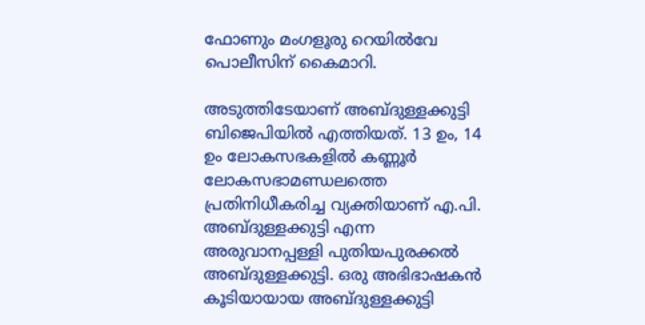ഫോണും മംഗളൂരു റെയില്‍വേ പൊലീസിന് കൈമാറി.

അടുത്തിടേയാണ് അബ്ദുള്ളക്കുട്ടി ബിജെപിയില്‍ എത്തിയത്. 13 ഉം, 14 ഉം ലോകസഭകളില്‍ കണ്ണൂര്‍ ലോകസഭാമണ്ഡലത്തെ പ്രതിനിധീകരിച്ച വ്യക്തിയാണ് എ.പി. അബ്ദുള്ളക്കുട്ടി എന്ന അരുവാനപ്പള്ളി പുതിയപുരക്കല്‍ അബ്ദുള്ളക്കുട്ടി. ഒരു അഭിഭാഷകന്‍ കൂടിയായായ അബ്ദുള്ളക്കുട്ടി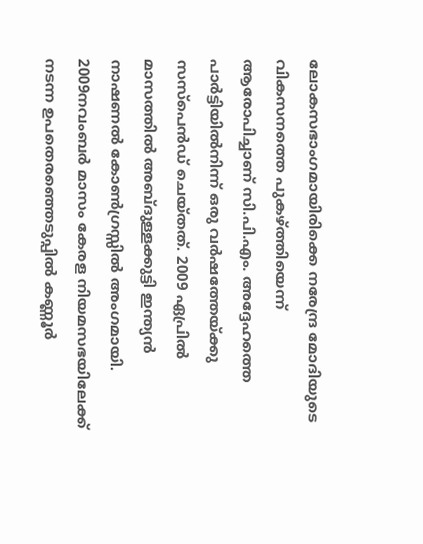ലോകസഭാംഗമായിരിക്കെ നരേന്ദ്ര മോദിയുടെ വികസനത്തെ പുകഴ്ത്തിയെന്ന് ആരോപിച്ചാണ് സി.പി.എം. അദ്ദേഹത്തെ പാര്‍ട്ടിയില്‍നിന്ന് ഒരു വര്‍ഷത്തേയ്ക്കു സസ്‌പെന്‍ഡ് ചെയ്തത്. 2009 ഏപ്രില്‍ മാസത്തില്‍ അബ്ദുള്ളക്കുട്ടി ഇന്ത്യന്‍ നാഷണല്‍ കോണ്‍ഗ്രസ്സില്‍ അംഗമായി. 2009നവംബര്‍ മാസം കേരള നിയമസഭയിലേക്ക് നടന്ന ഉപതെരഞ്ഞെടുപ്പില്‍ കണ്ണൂര്‍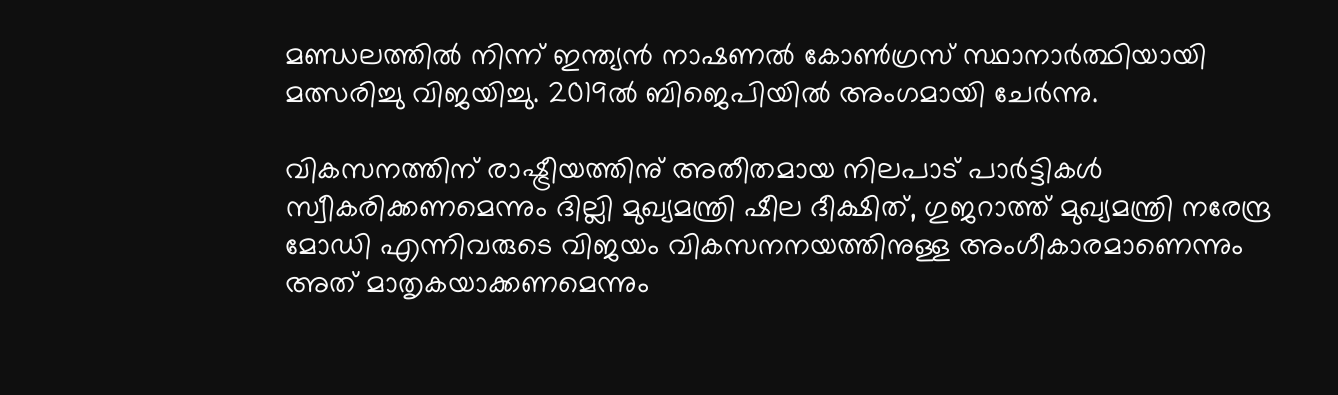മണ്ഡലത്തില്‍ നിന്ന് ഇന്ത്യന്‍ നാഷണല്‍ കോണ്‍ഗ്രസ് സ്ഥാനാര്‍ത്ഥിയായി മത്സരിച്ചു വിജയിച്ചു. 2019ല്‍ ബിജെപിയില്‍ അംഗമായി ചേര്‍ന്നു.

വികസനത്തിന് രാഷ്ട്രീയത്തിനു് അതീതമായ നിലപാട് പാര്‍ട്ടികള്‍ സ്വീകരിക്കണമെന്നും ദില്ലി മുഖ്യമന്ത്രി ഷീല ദീക്ഷിത്, ഗുജറാത്ത് മുഖ്യമന്ത്രി നരേന്ദ്ര മോഡി എന്നിവരുടെ വിജയം വികസനനയത്തിനുള്ള അംഗീകാരമാണെന്നും അത് മാതൃകയാക്കണമെന്നും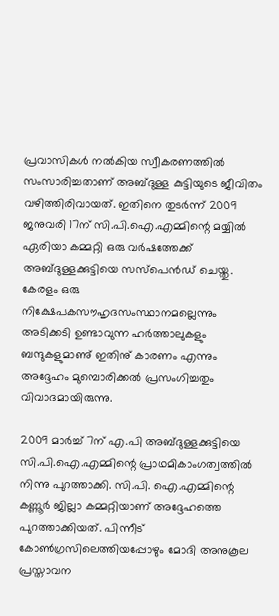പ്രവാസികള്‍ നല്‍കിയ സ്വീകരണത്തില്‍ സംസാരിച്ചതാണ് അബ്ദുള്ള കുട്ടിയുടെ ജീവിതം വഴിത്തിരിവായത്. ഇതിനെ തുടര്‍ന്ന് 2009 ജനുവരി 17ന് സി.പി.ഐ.എമ്മിന്റെ മയ്യില്‍ ഏരിയാ കമ്മറ്റി ഒരു വര്‍ഷത്തേക്ക് അബ്ദുള്ളക്കുട്ടിയെ സസ്‌പെന്‍ഡ് ചെയ്തു. കേരളം ഒരു നിക്ഷേപകസൗഹൃദസംസ്ഥാനമല്ലെന്നും അടിക്കടി ഉണ്ടാവുന്ന ഹര്‍ത്താലുകളും ബന്ദുകളുമാണു് ഇതിനു് കാരണം എന്നും അദ്ദേഹം മുമ്പൊരിക്കല്‍ പ്രസംഗിച്ചതും വിവാദമായിരുന്നു.

2009 മാര്‍ച്ച് 7ന് എ.പി അബ്ദുള്ളക്കുട്ടിയെ സി.പി.ഐ.എമ്മിന്റെ പ്രാഥമികാംഗത്വത്തില്‍ നിന്നു പുറത്താക്കി. സി.പി. ഐ.എമ്മിന്റെ കണ്ണൂര്‍ ജില്ലാ കമ്മറ്റിയാണ് അദ്ദേഹത്തെ പുറത്താക്കിയത്. പിന്നീട് കോണ്‍ഗ്രസിലെത്തിയപ്പോഴും മോദി അനുകൂല പ്രസ്താവന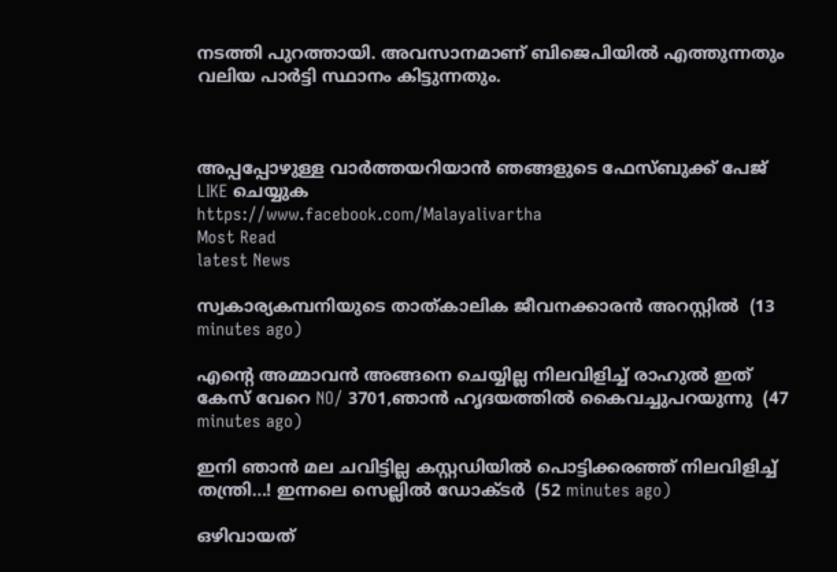നടത്തി പുറത്തായി. അവസാനമാണ് ബിജെപിയില്‍ എത്തുന്നതും വലിയ പാര്‍ട്ടി സ്ഥാനം കിട്ടുന്നതും.



അപ്പപ്പോഴുള്ള വാര്‍ത്തയറിയാന്‍ ഞങ്ങളുടെ ഫേസ്‌ബുക്ക്‌ പേജ് LIKE ചെയ്യുക
https://www.facebook.com/Malayalivartha
Most Read
latest News

സ്വകാര്യകമ്പനിയുടെ താത്കാലിക ജീവനക്കാരൻ അറസ്റ്റിൽ  (13 minutes ago)

എന്റെ അമ്മാവൻ അങ്ങനെ ചെയ്യില്ല നിലവിളിച്ച് രാഹുൽ ഇത് കേസ് വേറെ NO/ 3701,ഞാന്‍ ഹൃദയത്തില്‍ കൈവച്ചുപറയുന്നു  (47 minutes ago)

ഇനി ഞാൻ മല ചവിട്ടില്ല കസ്റ്റഡിയിൽ പൊട്ടിക്കരഞ്ഞ് നിലവിളിച്ച് തന്ത്രി...! ഇന്നലെ സെല്ലിൽ ഡോക്ടർ  (52 minutes ago)

ഒഴിവായത്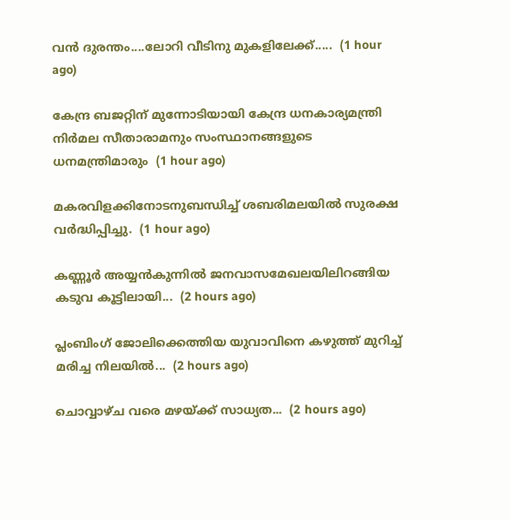വൻ ദുരന്തം....ലോറി വീടിനു മുകളിലേക്ക്.....  (1 hour ago)

കേന്ദ്ര ബജറ്റിന് മുന്നോടിയായി കേന്ദ്ര ധനകാര്യമന്ത്രി നിർമല സീതാരാമനും സംസ്ഥാനങ്ങളുടെ ധനമന്ത്രിമാരും  (1 hour ago)

മകരവിളക്കിനോടനുബന്ധിച്ച് ശബരിമലയില്‍ സുരക്ഷ വര്‍ദ്ധിപ്പിച്ചു.  (1 hour ago)

കണ്ണൂർ അയ്യന്‍കുന്നില്‍ ജനവാസമേഖലയിലിറങ്ങിയ കടുവ കൂട്ടിലായി...  (2 hours ago)

പ്ലംബിംഗ് ജോലിക്കെത്തിയ യുവാവിനെ കഴുത്ത് മുറിച്ച് മരിച്ച നിലയിൽ...  (2 hours ago)

ചൊവ്വാഴ്ച വരെ മഴയ്ക്ക് സാധ്യത...  (2 hours ago)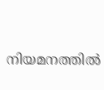നിയമനത്തിൽ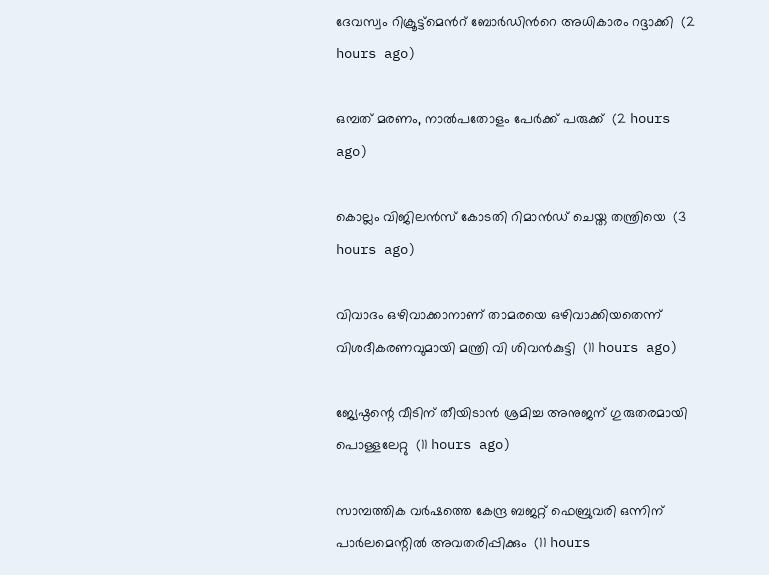ദേവസ്വം റിക്രൂട്ട്മെൻറ് ബോർഡിൻറെ അധികാരം റദ്ദാക്കി  (2 hours ago)

ഒമ്പത് മരണം, നാൽപതോളം പേർക്ക് പരുക്ക്  (2 hours ago)

കൊല്ലം വിജിലന്‍സ് കോടതി റിമാന്‍ഡ് ചെയ്ത തന്ത്രിയെ  (3 hours ago)

വിവാദം ഒഴിവാക്കാനാണ് താമരയെ ഒഴിവാക്കിയതെന്ന് വിശദീകരണവുമായി മന്ത്രി വി ശിവന്‍കുട്ടി  (11 hours ago)

ജ്യേഷ്ഠന്റെ വീടിന് തീയിടാന്‍ ശ്രമിച്ച അനുജന് ഗുരുതരമായി പൊള്ളലേറ്റു  (11 hours ago)

സാമ്പത്തിക വര്‍ഷത്തെ കേന്ദ്ര ബജറ്റ് ഫെബ്രുവരി ഒന്നിന് പാര്‍ലമെന്റില്‍ അവതരിപ്പിക്കും  (11 hours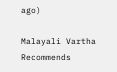ago)

Malayali Vartha Recommends